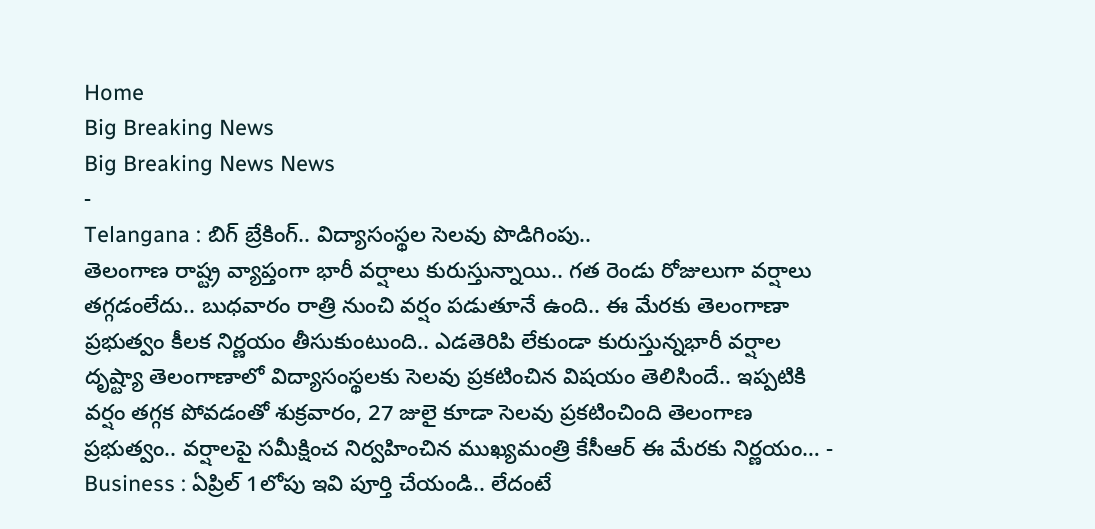Home
Big Breaking News
Big Breaking News News
-
Telangana : బిగ్ బ్రేకింగ్.. విద్యాసంస్థల సెలవు పొడిగింపు..
తెలంగాణ రాష్ట్ర వ్యాప్తంగా భారీ వర్షాలు కురుస్తున్నాయి.. గత రెండు రోజులుగా వర్షాలు తగ్గడంలేదు.. బుధవారం రాత్రి నుంచి వర్షం పడుతూనే ఉంది.. ఈ మేరకు తెలంగాణా ప్రభుత్వం కీలక నిర్ణయం తీసుకుంటుంది.. ఎడతెరిపి లేకుండా కురుస్తున్నభారీ వర్షాల దృష్ట్యా తెలంగాణాలో విద్యాసంస్థలకు సెలవు ప్రకటించిన విషయం తెలిసిందే.. ఇప్పటికి వర్షం తగ్గక పోవడంతో శుక్రవారం, 27 జులై కూడా సెలవు ప్రకటించింది తెలంగాణ ప్రభుత్వం.. వర్షాలపై సమీక్షించ నిర్వహించిన ముఖ్యమంత్రి కేసీఆర్ ఈ మేరకు నిర్ణయం… -
Business : ఏప్రిల్ 1లోపు ఇవి పూర్తి చేయండి.. లేదంటే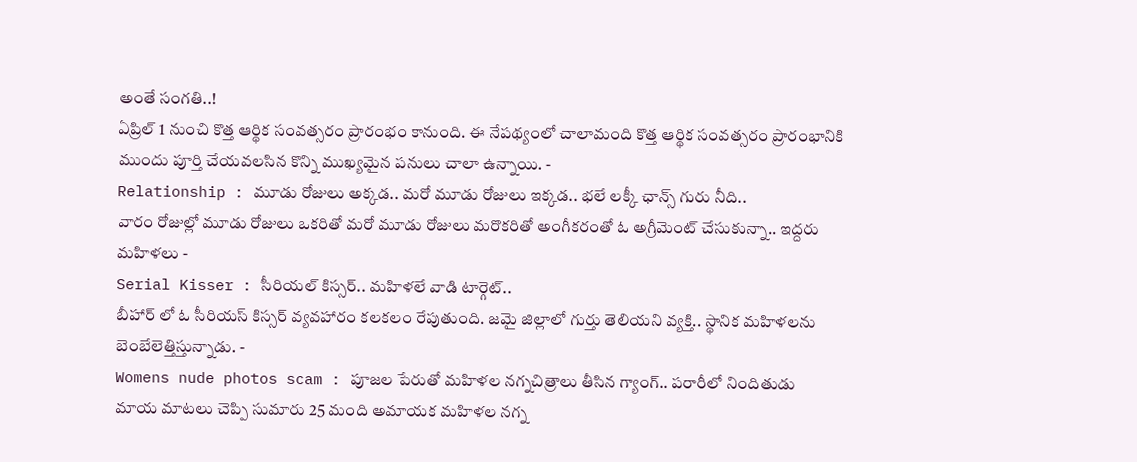అంతే సంగతి..!
ఏప్రిల్ 1 నుంచి కొత్త ఆర్థిక సంవత్సరం ప్రారంభం కానుంది. ఈ నేపథ్యంలో చాలామంది కొత్త ఆర్థిక సంవత్సరం ప్రారంభానికి ముందు పూర్తి చేయవలసిన కొన్ని ముఖ్యమైన పనులు చాలా ఉన్నాయి. -
Relationship : మూడు రోజులు అక్కడ.. మరో మూడు రోజులు ఇక్కడ.. భలే లక్కీ ఛాన్స్ గురు నీది..
వారం రోజుల్లో మూడు రోజులు ఒకరితో మరో మూడు రోజులు మరొకరితో అంగీకరంతో ఓ అగ్రీమెంట్ చేసుకున్నా.. ఇద్దరు మహిళలు -
Serial Kisser : సీరియల్ కిస్సర్.. మహిళలే వాడి టార్గెట్..
బీహార్ లో ఓ సీరియస్ కిస్సర్ వ్యవహారం కలకలం రేపుతుంది. జమై జిల్లాలో గుర్తు తెలియని వ్యక్తి.. స్థానిక మహిళలను బెంబేలెత్తిస్తున్నాడు. -
Womens nude photos scam : పూజల పేరుతో మహిళల నగ్నచిత్రాలు తీసిన గ్యాంగ్.. పరారీలో నిందితుడు
మాయ మాటలు చెప్పి సుమారు 25 మంది అమాయక మహిళల నగ్న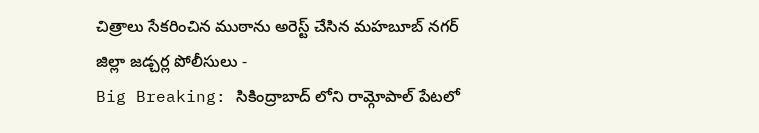చిత్రాలు సేకరించిన ముఠాను అరెస్ట్ చేసిన మహబూబ్ నగర్ జిల్లా జడ్చర్ల పోలీసులు -
Big Breaking: సికింద్రాబాద్ లోని రామ్గోపాల్ పేటలో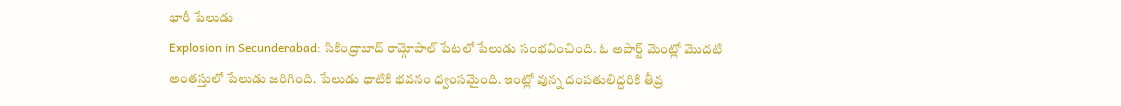భారీ పేలుడు
Explosion in Secunderabad: సికింద్రాబాద్ రామ్గోపాల్ పేటలో పేలుడు సంభవించింది. ఓ అపార్ట్ మెంట్లో మొదటి అంతస్తులో పేలుడు జరిగింది. పేలుడు ధాటికి భవనం ధ్వంసమైంది. ఇంట్లో వున్న దంపతులిద్దరికి తీవ్ర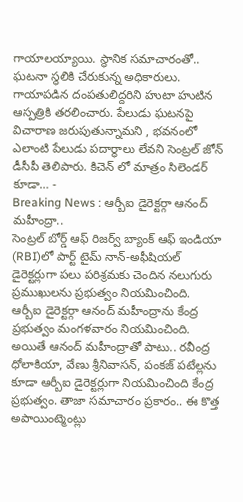గాయాలయ్యాయి. స్థానిక సమాచారంతో.. ఘటనా స్థలికి చేరుకున్న అధికారులు. గాయాపడిన దంపతులిద్దరిని హుటా హుటిన ఆస్పత్రికి తరలించారు. పేలుడు ఘటనపై విచారాణ జరుపుతున్నామని , భవనంలో ఎలాంటి పేలుడు పదార్థాలు లేవని సెంట్రల్ జోన్ డీసీపీ తెలిపారు. కిచెన్ లో మాత్రం సిలెండర్ కూడా… -
Breaking News : ఆర్బీఐ డైరెక్టర్గా ఆనంద్ మహీంద్రా..
సెంట్రల్ బోర్డ్ ఆఫ్ రిజర్వ్ బ్యాంక్ ఆఫ్ ఇండియా (RBI)లో పార్ట్ టైమ్ నాన్-అఫీషియల్ డైరెక్టర్లుగా పలు పరిశ్రమకు చెందిన నలుగురు ప్రముఖులను ప్రభుత్వం నియమించింది. ఆర్బీఐ డైరెక్టర్గా ఆనంద్ మహీంద్రాను కేంద్ర ప్రభుత్వం మంగళవారం నియమించింది. అయితే ఆనంద్ మహీంద్రాతో పాటు.. రవీంద్ర ధోలాకియా, వేణు శ్రీనివాసన్, పంకజ్ పటేల్లను కూడా ఆర్బీఐ డైరెక్టర్లుగా నియమించింది కేంద్ర ప్రభుత్వం. తాజా సమాచారం ప్రకారం.. ఈ కొత్త అపాయింట్మెంట్లు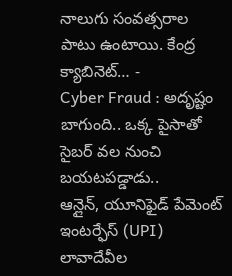నాలుగు సంవత్సరాల పాటు ఉంటాయి. కేంద్ర క్యాబినెట్… -
Cyber Fraud : అదృష్టం బాగుంది.. ఒక్క పైసాతో సైబర్ వల నుంచి బయటపడ్డాడు..
ఆన్లైన్, యూనిఫైడ్ పేమెంట్ ఇంటర్ఫేస్ (UPI) లావాదేవీల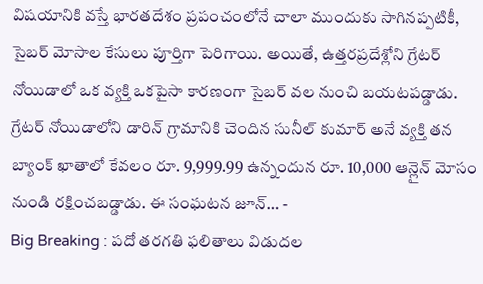విషయానికి వస్తే భారతదేశం ప్రపంచంలోనే చాలా ముందుకు సాగినప్పటికీ, సైబర్ మోసాల కేసులు పూర్తిగా పెరిగాయి. అయితే, ఉత్తరప్రదేశ్లోని గ్రేటర్ నోయిడాలో ఒక వ్యక్తి ఒకపైసా కారణంగా సైబర్ వల నుంచి బయటపడ్డాడు. గ్రేటర్ నోయిడాలోని డారిన్ గ్రామానికి చెందిన సునీల్ కుమార్ అనే వ్యక్తి తన బ్యాంక్ ఖాతాలో కేవలం రూ. 9,999.99 ఉన్నందున రూ. 10,000 ఆన్లైన్ మోసం నుండి రక్షించబడ్డాడు. ఈ సంఘటన జూన్… -
Big Breaking : పదో తరగతి ఫలితాలు విడుదల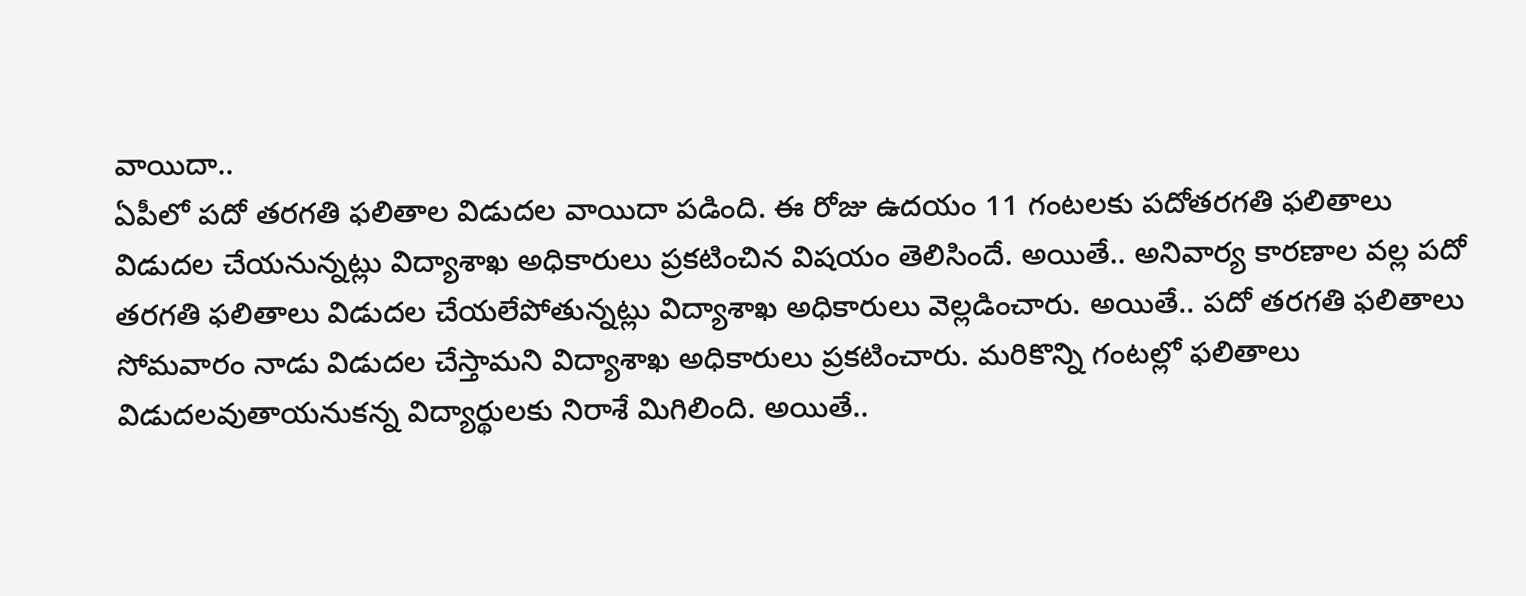వాయిదా..
ఏపీలో పదో తరగతి ఫలితాల విడుదల వాయిదా పడింది. ఈ రోజు ఉదయం 11 గంటలకు పదోతరగతి ఫలితాలు విడుదల చేయనున్నట్లు విద్యాశాఖ అధికారులు ప్రకటించిన విషయం తెలిసిందే. అయితే.. అనివార్య కారణాల వల్ల పదో తరగతి ఫలితాలు విడుదల చేయలేపోతున్నట్లు విద్యాశాఖ అధికారులు వెల్లడించారు. అయితే.. పదో తరగతి ఫలితాలు సోమవారం నాడు విడుదల చేస్తామని విద్యాశాఖ అధికారులు ప్రకటించారు. మరికొన్ని గంటల్లో ఫలితాలు విడుదలవుతాయనుకన్న విద్యార్థులకు నిరాశే మిగిలింది. అయితే..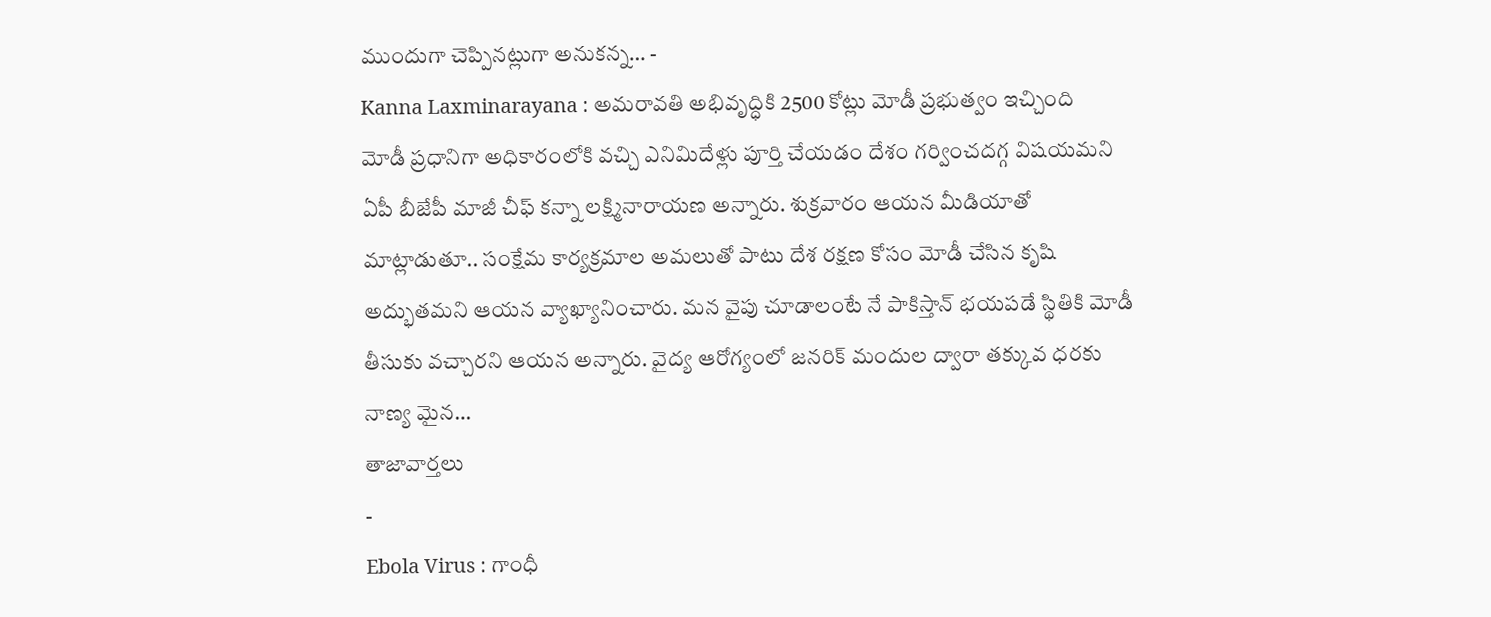ముందుగా చెప్పినట్లుగా అనుకన్న… -
Kanna Laxminarayana : అమరావతి అభివృద్ధికి 2500 కోట్లు మోడీ ప్రభుత్వం ఇచ్చింది
మోడీ ప్రధానిగా అధికారంలోకి వచ్చి ఎనిమిదేళ్లు పూర్తి చేయడం దేశం గర్వించదగ్గ విషయమని ఏపీ బీజేపీ మాజీ చీఫ్ కన్నా లక్ష్మినారాయణ అన్నారు. శుక్రవారం ఆయన మీడియాతో మాట్లాడుతూ.. సంక్షేమ కార్యక్రమాల అమలుతో పాటు దేశ రక్షణ కోసం మోడీ చేసిన కృషి అద్భుతమని ఆయన వ్యాఖ్యానించారు. మన వైపు చూడాలంటే నే పాకిస్తాన్ భయపడే స్థితికి మోడీ తీసుకు వచ్చారని ఆయన అన్నారు. వైద్య ఆరోగ్యంలో జనరిక్ మందుల ద్వారా తక్కువ ధరకు నాణ్య మైన…
తాజావార్తలు
-
Ebola Virus : గాంధీ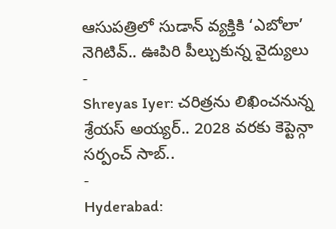ఆసుపత్రిలో సుడాన్ వ్యక్తికి ‘ఎబోలా’ నెగిటివ్.. ఊపిరి పీల్చుకున్న వైద్యులు
-
Shreyas Iyer: చరిత్రను లిఖించనున్న శ్రేయస్ అయ్యర్.. 2028 వరకు కెప్టెన్గా సర్పంచ్ సాబ్..
-
Hyderabad: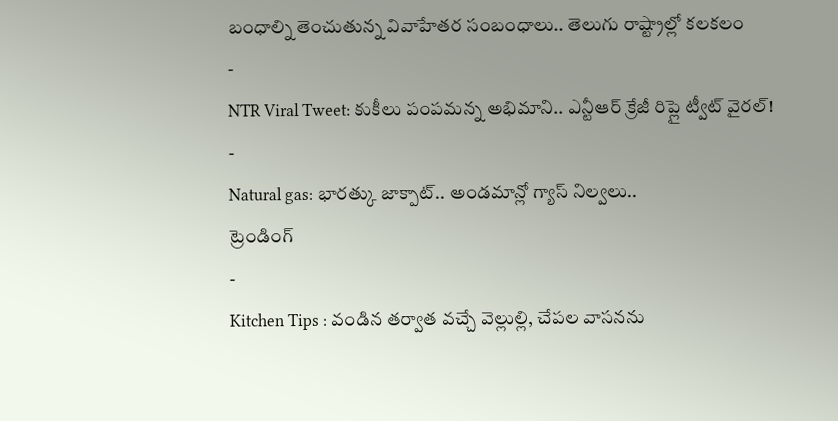బంధాల్ని తెంచుతున్న వివాహేతర సంబంధాలు.. తెలుగు రాష్ట్రాల్లో కలకలం
-
NTR Viral Tweet: కుకీలు పంపమన్న అభిమాని.. ఎన్టీఆర్ క్రేజీ రిప్లై ట్వీట్ వైరల్!
-
Natural gas: భారత్కు జాక్పాట్.. అండమాన్లో గ్యాస్ నిల్వలు..
ట్రెండింగ్
-
Kitchen Tips : వండిన తర్వాత వచ్చే వెల్లుల్లి, చేపల వాసనను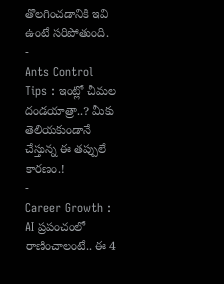తొలగించడానికి ఇవి ఉంటే సరిపోతుంది.
-
Ants Control Tips : ఇంట్లో చీమల దండయాత్రా..? మీకు తెలియకుండానే చేస్తున్న ఈ తప్పులే కారణం.!
-
Career Growth : AI ప్రపంచంలో రాణించాలంటే.. ఈ 4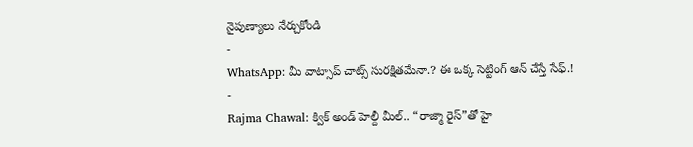నైపుణ్యాలు నేర్చుకోండి
-
WhatsApp: మీ వాట్సాప్ చాట్స్ సురక్షితమేనా.? ఈ ఒక్క సెట్టింగ్ ఆన్ చేస్తే సేఫ్.!
-
Rajma Chawal: క్విక్ అండ్ హెల్దీ మీల్.. “రాజ్మా రైస్”తో హై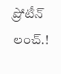ప్రోటీన్ లంచ్.!